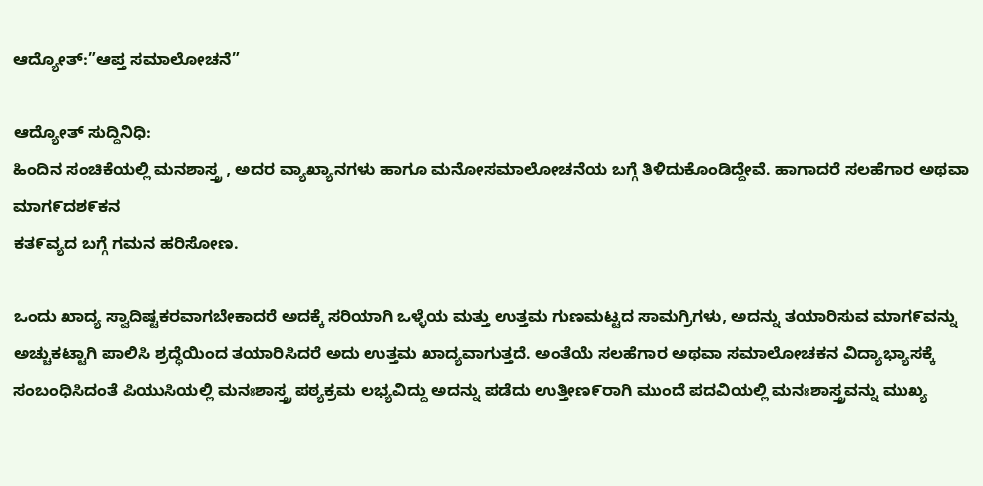ಆದ್ಯೋತ್:”ಆಪ್ತ ಸಮಾಲೋಚನೆ”

ಆದ್ಯೋತ್ ಸುದ್ದಿನಿಧಿ:
ಹಿಂದಿನ ಸಂಚಿಕೆಯಲ್ಲಿ ಮನಶಾಸ್ತ್ರ , ಅದರ ವ್ಯಾಖ್ಯಾನಗಳು ಹಾಗೂ ಮನೋಸಮಾಲೋಚನೆಯ ಬಗ್ಗೆ ತಿಳಿದುಕೊಂಡಿದ್ದೇವೆ. ಹಾಗಾದರೆ ಸಲಹೆಗಾರ ಅಥವಾ ಮಾಗ೯ದಶ೯ಕನ
ಕತ೯ವ್ಯದ ಬಗ್ಗೆ ಗಮನ ಹರಿಸೋಣ.

ಒಂದು ಖಾದ್ಯ ಸ್ವಾದಿಷ್ಟಕರವಾಗಬೇಕಾದರೆ ಅದಕ್ಕೆ ಸರಿಯಾಗಿ ಒಳ್ಳೆಯ ಮತ್ತು ಉತ್ತಮ ಗುಣಮಟ್ಟದ ಸಾಮಗ್ರಿಗಳು, ಅದನ್ನು ತಯಾರಿಸುವ ಮಾಗ೯ವನ್ನು ಅಚ್ಚುಕಟ್ಟಾಗಿ ಪಾಲಿಸಿ ಶ್ರದ್ಧೆಯಿಂದ ತಯಾರಿಸಿದರೆ ಅದು ಉತ್ತಮ ಖಾದ್ಯವಾಗುತ್ತದೆ. ಅಂತೆಯೆ ಸಲಹೆಗಾರ ಅಥವಾ ಸಮಾಲೋಚಕನ ವಿದ್ಯಾಭ್ಯಾಸಕ್ಕೆ ಸಂಬಂಧಿಸಿದಂತೆ ಪಿಯುಸಿಯಲ್ಲಿ ಮನಃಶಾಸ್ತ್ರ ಪಠ್ಯಕ್ರಮ ಲಭ್ಯವಿದ್ದು ಅದನ್ನು ಪಡೆದು ಉತ್ತೀಣ೯ರಾಗಿ ಮುಂದೆ ಪದವಿಯಲ್ಲಿ ಮನಃಶಾಸ್ತ್ರವನ್ನು ಮುಖ್ಯ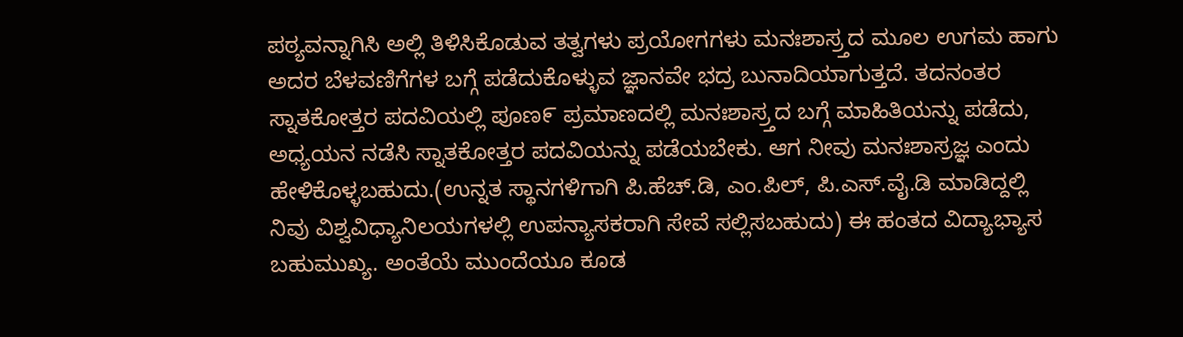ಪಠ್ಯವನ್ನಾಗಿಸಿ ಅಲ್ಲಿ ತಿಳಿಸಿಕೊಡುವ ತತ್ವಗಳು ಪ್ರಯೋಗಗಳು ಮನಃಶಾಸ್ರ್ತದ ಮೂಲ ಉಗಮ ಹಾಗು ಅದರ ಬೆಳವಣಿಗೆಗಳ ಬಗ್ಗೆ ಪಡೆದುಕೊಳ್ಳುವ ಜ್ಞಾನವೇ ಭದ್ರ ಬುನಾದಿಯಾಗುತ್ತದೆ. ತದನಂತರ ಸ್ನಾತಕೋತ್ತರ ಪದವಿಯಲ್ಲಿ ಪೂಣ೯ ಪ್ರಮಾಣದಲ್ಲಿ ಮನಃಶಾಸ್ರ್ತದ ಬಗ್ಗೆ ಮಾಹಿತಿಯನ್ನು ಪಡೆದು, ಅಧ್ಯಯನ ನಡೆಸಿ ಸ್ನಾತಕೋತ್ತರ ಪದವಿಯನ್ನು ಪಡೆಯಬೇಕು. ಆಗ ನೀವು ಮನಃಶಾಸ್ರಜ್ಞ ಎಂದು ಹೇಳಿಕೊಳ್ಳಬಹುದು.(ಉನ್ನತ ಸ್ಥಾನಗಳಿಗಾಗಿ ಪಿ.ಹೆಚ್.ಡಿ, ಎಂ.ಪಿಲ್‌, ಪಿ.ಎಸ್‌.ವೈ.ಡಿ ಮಾಡಿದ್ದಲ್ಲಿ ನಿವು ವಿಶ್ವವಿಧ್ಯಾನಿಲಯಗಳಲ್ಲಿ ಉಪನ್ಯಾಸಕರಾಗಿ ಸೇವೆ ಸಲ್ಲಿಸಬಹುದು) ಈ ಹಂತದ ವಿದ್ಯಾಭ್ಯಾಸ ಬಹುಮುಖ್ಯ. ಅಂತೆಯೆ ಮುಂದೆಯೂ ಕೂಡ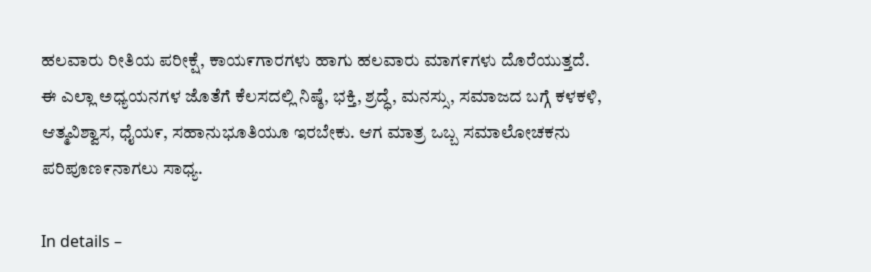ಹಲವಾರು ರೀತಿಯ ಪರೀಕ್ಷೆ, ಕಾಯ೯ಗಾರಗಳು ಹಾಗು ಹಲವಾರು ಮಾಗ೯ಗಳು ದೊರೆಯುತ್ತದೆ. ಈ ಎಲ್ಲಾ ಅಧ್ಯಯನಗಳ ಜೊತೆಗೆ ಕೆಲಸದಲ್ಲಿ ನಿಷ್ಠೆ, ಭಕ್ತಿ, ಶ್ರದ್ಧೆ, ಮನಸ್ಸು, ಸಮಾಜದ ಬಗ್ಗೆ ಕಳಕಳಿ, ಆತ್ಮವಿಶ್ವಾಸ, ಧೈಯ೯, ಸಹಾನುಭೂತಿಯೂ ಇರಬೇಕು. ಆಗ ಮಾತ್ರ ಒಬ್ಬ ಸಮಾಲೋಚಕನು ಪರಿಪೂಣ೯ನಾಗಲು ಸಾಧ್ಯ.

In details –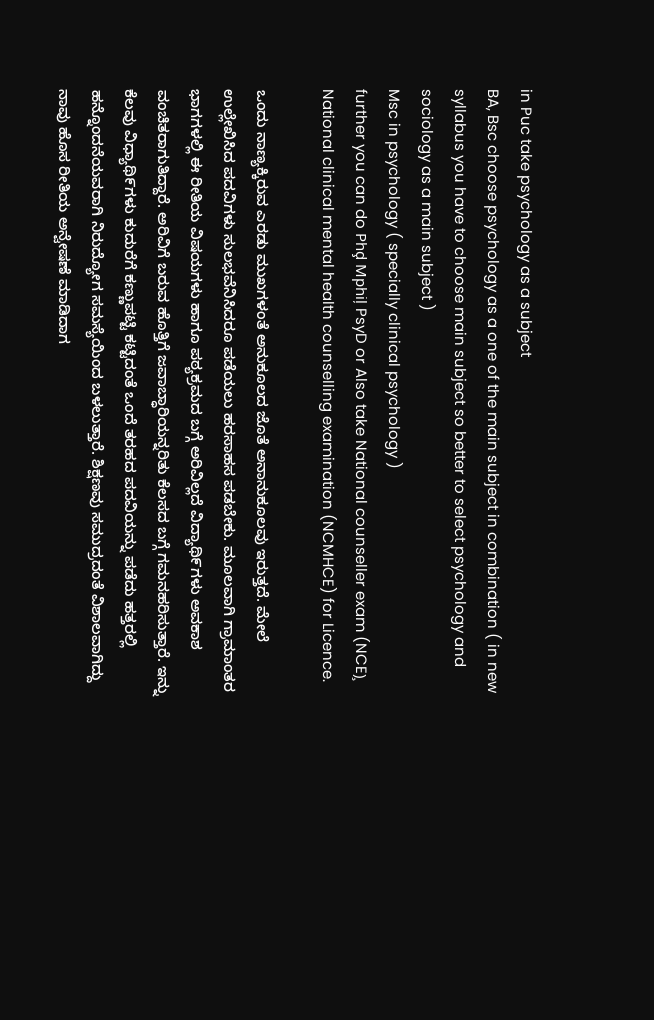in Puc take psychology as a subject
BA, Bsc choose psychology as a one of the main subject in combination ( in new syllabus you have to choose main subject so better to select psychology and sociology as a main subject )
Msc in psychology ( specially clinical psychology )
further you can do Phḑ Mphiļ PsyD or Also take National counseller exam (NCE)̧ National clinical mental health counselling examination (NCMHCE) for Licence.

ಒಂದು ನಾಣ್ಯಕ್ಕಿರುವ ಎರಡು ಮುಖಗಳಂತೆ ಅನುಕೂಲದ ಜೊತೆ ಅನಾನುಕೂಲವು ಇರುತ್ತದೆ. ಮೇಲೆ ಉಲ್ಲೇಖಿಸಿದ ಪದವಿಗಳು ಸುಲಭವೆನಿಸಿದರೂ ಪಡೆಯಲು ಹರಸಾಹಸ ಪಡಬೇಕು. ಮೂಲವಾಗಿ ಗ್ರಾಮಾಂತರ ಭಾಗಗಳಲ್ಲಿ ಈ ರೀತಿಯ ವಿಷಯಗಳು ಹಾಗೂ ಪಠ್ಯಕ್ರಮದ ಬಗ್ಗೆ ಅರಿವಿಲ್ಲದೆ ವಿದ್ಯಾಥಿ೯ಗಳು ಅವಕಾಶ ವಂಚಿತರಾಗುತಿದ್ದಾರೆ. ಅರಿವಿಗೆ ಬರುವ ಹೊತ್ತಿಗೆ ಜವಾಬ್ಧಾರಿಯನ್ನರಿತು ಕೆಲಸದ ಬಗ್ಗೆ ಗಮನಹರಿಸುತ್ತಾರೆ. ಇನ್ನು ಕೆಲವು ವಿಧ್ಯಾಥಿ೯ಗಳು ಕುದುರೆಗೆ ಕಣ್ಣುಪಟ್ಟಿ ಕಟ್ಟಿದಂತೆ ಒಂದೆ ತರಹದ ಪದವಿಯನ್ನು ಪಡೆದು ಹತ್ತರಲ್ಲಿ ಹನ್ನೊಂದನೆಯವರಾಗಿ ನಿರುದ್ಯೋಗ ಸಮಸ್ಯೆಯಿಂದ ಬಳಲುತ್ತಾರೆ. ಶಿಕ್ಷಣವು ಸಮುದ್ರದಂತೆ ವಿಶಾಲವಾಗಿದ್ದು ನಾವು ಹೊಸ ರೀತಿಯ ಅನ್ವೇಷಣೆ ಮಾಡಿದಾಗ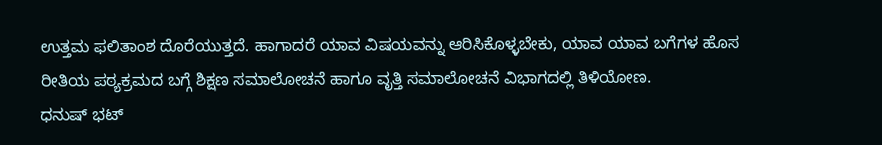ಉತ್ತಮ ಫಲಿತಾಂಶ ದೊರೆಯುತ್ತದೆ. ಹಾಗಾದರೆ ಯಾವ ವಿಷಯವನ್ನು ಆರಿಸಿಕೊಳ್ಳಬೇಕು, ಯಾವ ಯಾವ ಬಗೆಗಳ ಹೊಸ ರೀತಿಯ ಪಠ್ಯಕ್ರಮದ ಬಗ್ಗೆ ಶಿಕ್ಷಣ ಸಮಾಲೋಚನೆ ಹಾಗೂ ವೃತ್ತಿ ಸಮಾಲೋಚನೆ ವಿಭಾಗದಲ್ಲಿ ತಿಳಿಯೋಣ.
ಧನುಷ್‌ ಭಟ್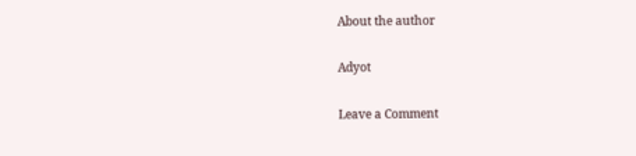About the author

Adyot

Leave a Comment